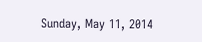Sunday, May 11, 2014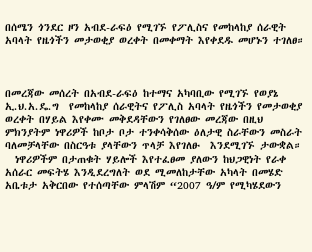በሰሜን ጎንደር ዞን አብደ-ራፍዕ የሚገኙ የፖሊስና የመከላከያ ሰራዊት አባላት የዜጎችን መታወቂያ ወረቀት በመቀማት እየቀደዱ መሆኑን ተገለፀ።



በመረጃው መሰረት በአብደ-ራፍዕ ከተማና አካባቢው የሚገኙ የወያኔ ኢ.ህ.አ.ዴ.ግ  የመከላከያ ሰራዊትና የፖሊስ አባላት የዜጎችን የመታወቂያ ወረቀት በሃይል እየቀሙ መቅደዳቸውን የገለፀው መረጃው በዚህ ምክንያትም ነዋሪዎች ከቦታ ቦታ ተንቀሳቅሰው ዕለታዊ ስራቸውን መስራት ባለመቻላቸው በስርዓቱ ያላቸውን ጥላቻ እየገለፁ  እንደሚገኙ ታውቋል።
  ነዋሪዎችም በታጠቁት ሃይሎች እየተፈፀመ ያለውን ከህጋዊነት የራቀ አሰራር መፍትሄ እንዲደረግለት ወደ ሚመለከታቸው አካላት በመሄድ አቤቱታ አቅርበው የተሰጣቸው ምላሽም “2007 ዓ/ም የሚካሄደውን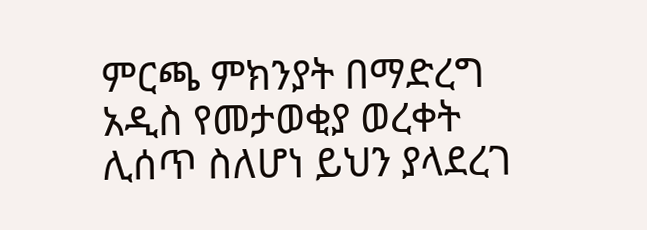ምርጫ ምክንያት በማድረግ አዲስ የመታወቂያ ወረቀት ሊሰጥ ስለሆነ ይህን ያላደረገ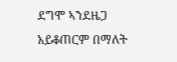ደግሞ ኣንደዜጋ አይቆጠርም በማለት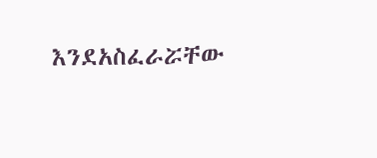እንደአስፈራሯቸው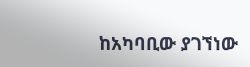ከአካባቢው ያገኘነው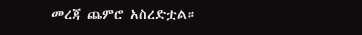መረጃ ጨምሮ አስረድቷል።